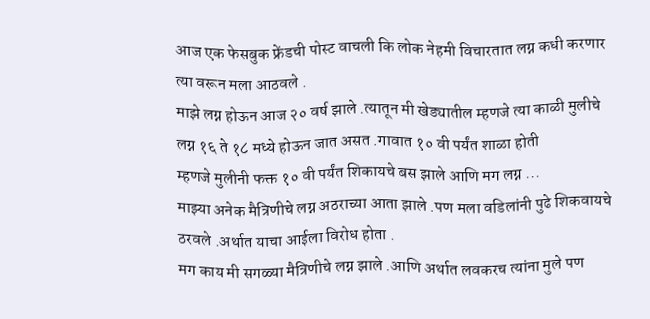आज एक फेसबुक फ्रेंडची पोस्ट वाचली कि लोक नेहमी विचारतात लग्न कधी करणार
त्या वरून मला आठवले .
माझे लग्न होऊन आज २० वर्ष झाले .त्यातून मी खेड्यातील म्हणजे त्या काळी मुलीचे
लग्न १६ ते १८ मध्ये होऊन जात असत .गावात १० वी पर्यंत शाळा होती
म्हणजे मुलीनी फक्त १० वी पर्यंत शिकायचे बस झाले आणि मग लग्न ...
माझ्या अनेक मैत्रिणीचे लग्न अठराच्या आता झाले .पण मला वडिलांनी पुढे शिकवायचे
ठरवले .अर्थात याचा आईला विरोध होता .
मग काय मी सगळ्या मैत्रिणीचे लग्न झाले .आणि अर्थात लवकरच त्यांना मुले पण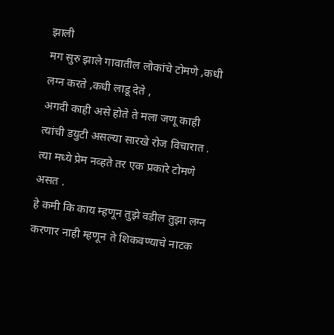झाली
मग सुरु झाले गावातील लोकांचे टोमणे ,कधी लग्न करते ,कधी लाडू देते ,
अगदी काही असे होते ते मला जणू काही त्यांची डयुटी असल्या सारखे रोज विचारात .
त्या मध्ये प्रेम नव्हते तर एक प्रकारे टोमणे असत .
हे कमी कि काय म्हणून तुझे वडील तुझा लग्न करणार नाही म्हणून ते शिकवण्याचे नाटक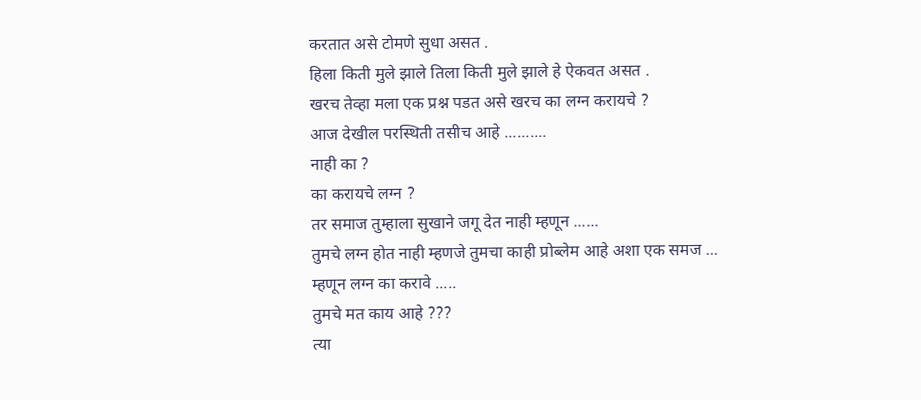करतात असे टोमणे सुधा असत .
हिला किती मुले झाले तिला किती मुले झाले हे ऐकवत असत .
खरच तेव्हा मला एक प्रश्न पडत असे खरच का लग्न करायचे ?
आज देखील परस्थिती तसीच आहे ..........
नाही का ?
का करायचे लग्न ?
तर समाज तुम्हाला सुखाने जगू देत नाही म्हणून ......
तुमचे लग्न होत नाही म्हणजे तुमचा काही प्रोब्लेम आहे अशा एक समज ...
म्हणून लग्न का करावे .....
तुमचे मत काय आहे ???
त्या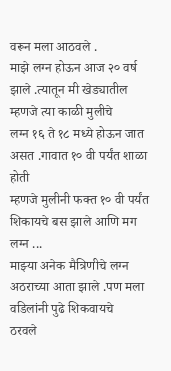वरून मला आठवले .
माझे लग्न होऊन आज २० वर्ष झाले .त्यातून मी खेड्यातील म्हणजे त्या काळी मुलीचे
लग्न १६ ते १८ मध्ये होऊन जात असत .गावात १० वी पर्यंत शाळा होती
म्हणजे मुलीनी फक्त १० वी पर्यंत शिकायचे बस झाले आणि मग लग्न ...
माझ्या अनेक मैत्रिणीचे लग्न अठराच्या आता झाले .पण मला वडिलांनी पुढे शिकवायचे
ठरवले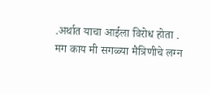.अर्थात याचा आईला विरोध होता .
मग काय मी सगळ्या मैत्रिणीचे लग्न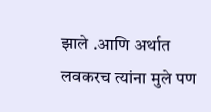झाले .आणि अर्थात लवकरच त्यांना मुले पण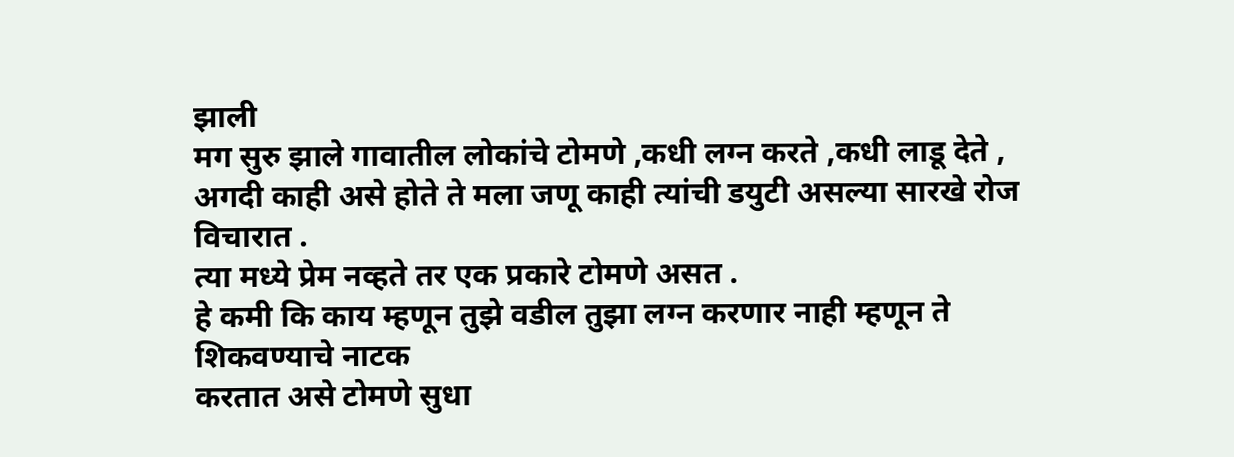झाली
मग सुरु झाले गावातील लोकांचे टोमणे ,कधी लग्न करते ,कधी लाडू देते ,
अगदी काही असे होते ते मला जणू काही त्यांची डयुटी असल्या सारखे रोज विचारात .
त्या मध्ये प्रेम नव्हते तर एक प्रकारे टोमणे असत .
हे कमी कि काय म्हणून तुझे वडील तुझा लग्न करणार नाही म्हणून ते शिकवण्याचे नाटक
करतात असे टोमणे सुधा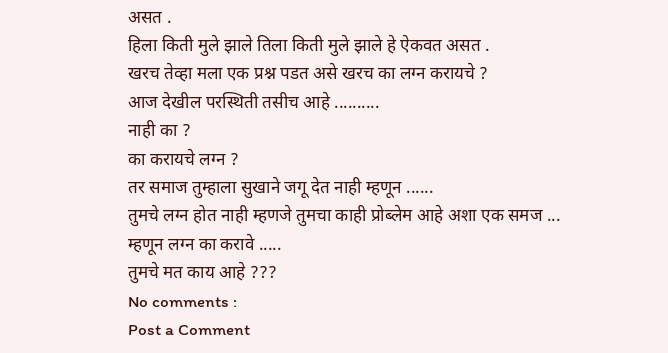असत .
हिला किती मुले झाले तिला किती मुले झाले हे ऐकवत असत .
खरच तेव्हा मला एक प्रश्न पडत असे खरच का लग्न करायचे ?
आज देखील परस्थिती तसीच आहे ..........
नाही का ?
का करायचे लग्न ?
तर समाज तुम्हाला सुखाने जगू देत नाही म्हणून ......
तुमचे लग्न होत नाही म्हणजे तुमचा काही प्रोब्लेम आहे अशा एक समज ...
म्हणून लग्न का करावे .....
तुमचे मत काय आहे ???
No comments :
Post a Comment